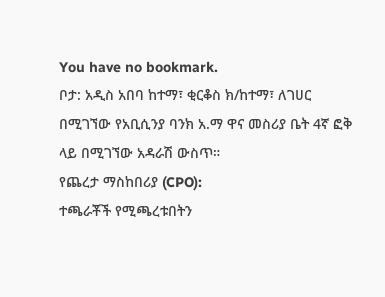You have no bookmark.
ቦታ: አዲስ አበባ ከተማ፣ ቂርቆስ ክ/ከተማ፣ ለገሀር በሚገኘው የአቢሲንያ ባንክ አ.ማ ዋና መስሪያ ቤት 4ኛ ፎቅ ላይ በሚገኘው አዳራሽ ውስጥ።
የጨረታ ማስከበሪያ (CPO):
ተጫራቾች የሚጫረቱበትን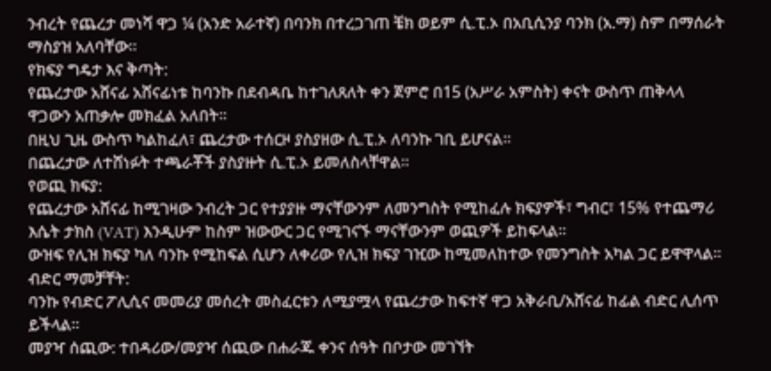ንብረት የጨረታ መነሻ ዋጋ ¼ (አንድ አራተኛ) በባንክ በተረጋገጠ ቼክ ወይም ሲ.ፒ.ኦ በአቢሲንያ ባንክ (አ.ማ) ስም በማሰራት ማስያዝ አለባቸው።
የክፍያ ግዴታ እና ቅጣት:
የጨረታው አሸናፊ አሸናፊነቱ ከባንኩ በደብዳቤ ከተገለጸለት ቀን ጀምሮ በ15 (አሥራ አምስት) ቀናት ውስጥ ጠቅላላ ዋጋውን አጠቃሎ መክፈል አለበት።
በዚህ ጊዜ ውስጥ ካልከፈለ፣ ጨረታው ተሰርዞ ያስያዘው ሲ.ፒ.ኦ ለባንኩ ገቢ ይሆናል።
በጨረታው ለተሸነፉት ተጫራቾች ያስያዙት ሲ.ፒ.ኦ ይመለስላቸዋል።
የወጪ ክፍያ:
የጨረታው አሸናፊ ከሚገዛው ንብረት ጋር የተያያዙ ማናቸውንም ለመንግስት የሚከፈሉ ክፍያዎች፣ ግብር፣ 15% የተጨማሪ እሴት ታክስ (VAT) እንዲሁም ከስም ዝውውር ጋር የሚገናኙ ማናቸውንም ወጪዎች ይከፍላል።
ውዝፍ የሊዝ ክፍያ ካለ ባንኩ የሚከፍል ሲሆን ለቀሪው የሊዝ ክፍያ ገዢው ከሚመለከተው የመንግስት አካል ጋር ይዋዋላል።
ብድር ማመቻቸት:
ባንኩ የብድር ፖሊሲና መመሪያ መሰረት መስፈርቱን ለሚያሟላ የጨረታው ከፍተኛ ዋጋ አቅራቢ/አሸናፊ ከፊል ብድር ሊሰጥ ይችላል።
መያዣ ሰጪው: ተበዳሪው/መያዣ ሰጪው በሐራጁ ቀንና ሰዓት በቦታው መገኘት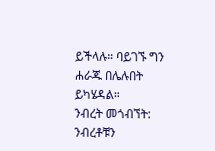ይችላሉ። ባይገኙ ግን ሐራጁ በሌሉበት ይካሄዳል።
ንብረት መጎብኘት: ንብረቶቹን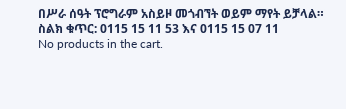በሥራ ሰዓት ፕሮግራም አስይዞ መጎብኘት ወይም ማየት ይቻላል።
ስልክ ቁጥር: 0115 15 11 53 እና 0115 15 07 11
No products in the cart.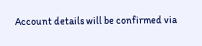Account details will be confirmed via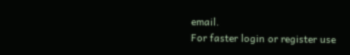email.
For faster login or register use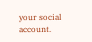your social account.